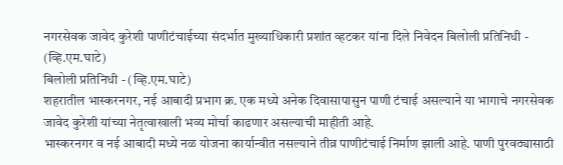नगरसेवक जावेद कुरेशी पाणीटंचाईच्या संदर्भात मुख्याधिकारी प्रशांत व्हटकर यांना दिले निवेदन बिलोली प्रतिनिधी - (व्हि.एम.घाटे)
बिलोली प्रतिनिधी - (व्हि.एम.घाटे)
शहरातील भास्करनगर, नई आबादी प्रभाग क्र. एक मध्ये अनेक दिवासापासुन पाणी टंचाई असल्याने या भागाचे नगरसेवक जावेद कुरेशी यांच्या नेतृत्वाखाली भव्य मोर्चा काढणार असल्याची माहीती आहे.
भास्करनगर व नई आबादी मध्ये नळ योजना कार्यान्वीत नसल्याने तीव्र पाणीटंचाई निर्माण झाली आहे. पाणी पुरवठ्यासाठी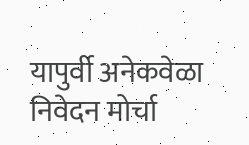यापुर्वी अनेकवेळा निवेदन मोर्चा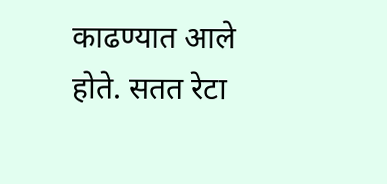काढण्यात आले होते. सतत रेटा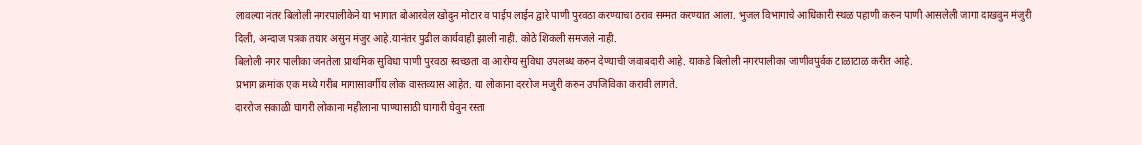लावल्या नंतर बिलोली नगरपालीकेने या भागात बोआरवेल खोदुन मोटार व पाईप लाईन द्वारे पाणी पुरवठा करण्याचा ठराव सम्मत करण्यात आला. भुजल विभागाचे आधिकारी स्थळ पहाणी करुन पाणी आसलेली जागा दाखवुन मंजुरी दिली, अन्दाज पत्रक तयार असुन मंजुर आहे.यानंतर पुढील कार्यवाही झाली नाही. कोठे शिकली समजले नाही.
बिलोली नगर पालीका जनतेला प्राथमिक सुविधा पाणी पुरवठा स्वच्छता वा आरोग्य सुविधा उपलब्ध करुन देण्याची जवाबदारी आहे. याकडे बिलोली नगरपालीका जाणीवपुर्वक टाळाटाळ करीत आहे.
प्रभाग क्रमांक एक मध्ये गरीब मागासावर्गीय लोक वास्तव्यास आहेत. या लोकाना दररोज मजुरी करुन उपजिविका करावी लागते.
दाररोज सकाळी घागरी लोकाना महीलाना पाण्यासाठी घागारी घेवुन रस्ता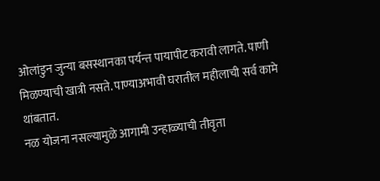ओलांडुन जुन्या बसस्थानका पर्यन्त पायापीट करावी लागते. पाणी मिळण्याची खात्री नसते. पाण्याअभावी घरातील महीलाची सर्व कामे थांबतात.
नळ योजना नसल्यामुळे आगामी उन्हाळ्याची तीवृता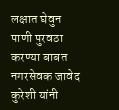लक्षात घेवुन पाणी पुरवठा करण्या बाबत नगरसेवक जावेद कुरेशी यांनी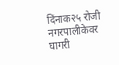दिंनाक२५ रोजी नगरपालीकेवर घागरी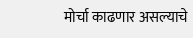मोर्चा काढणार असल्याचे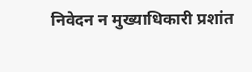निवेदन न मुख्याधिकारी प्रशांत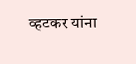व्हटकर यांना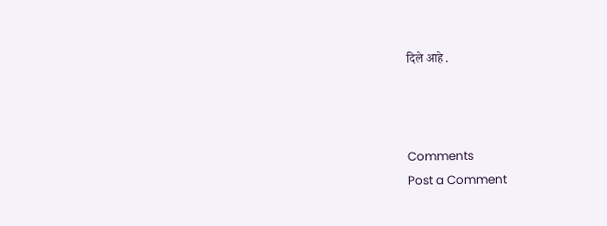दिले आहे .



Comments
Post a Comment